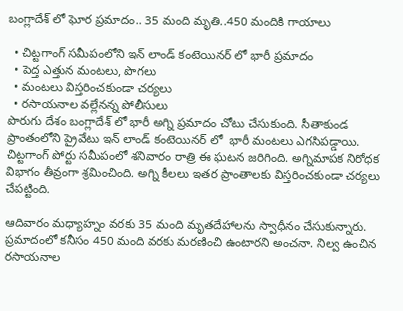బంగ్లాదేశ్ లో ఘోర ప్రమాదం.. 35 మంది మృతి..450 మందికి గాయాలు

  • చిట్టగాంగ్ సమీపంలోని ఇన్ లాండ్ కంటెయినర్ లో భారీ ప్రమాదం
  • పెద్త ఎత్తున మంటలు, పొగలు
  • మంటలు విస్తరించకుండా చర్యలు
  • రసాయనాల వల్లేనన్న పోలీసులు
పొరుగు దేశం బంగ్లాదేశ్ లో భారీ అగ్ని ప్రమాదం చోటు చేసుకుంది. సీతాకుండ ప్రాంతంలోని ప్రైవేటు ఇన్ లాండ్ కంటెయినర్ లో  భారీ మంటలు ఎగసిపడ్డాయి. చిట్టగాంగ్ పోర్టు సమీపంలో శనివారం రాత్రి ఈ ఘటన జరిగింది. అగ్నిమాపక నిరోధక విభాగం తీవ్రంగా శ్రమించింది. అగ్ని కీలలు ఇతర ప్రాంతాలకు విస్తరించకుండా చర్యలు చేపట్టింది.

ఆదివారం మధ్యాహ్నం వరకు 35 మంది మృతదేహాలను స్వాధీనం చేసుకున్నారు. ప్రమాదంలో కనీసం 450 మంది వరకు మరణించి ఉంటారని అంచనా. నిల్వ ఉంచిన రసాయనాల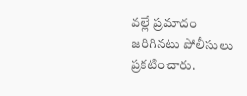వల్లే ప్రమాదం జరిగినటు పోలీసులు ప్రకటించారు.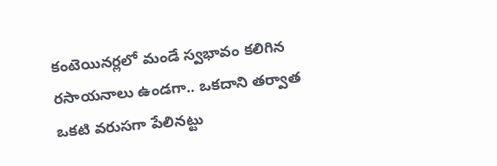కంటెయినర్లలో మండే స్వభావం కలిగిన రసాయనాలు ఉండగా.. ఒకదాని తర్వాత ఒకటి వరుసగా పేలినట్టు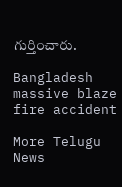గుర్తించారు.

Bangladesh
massive blaze
fire accident

More Telugu News